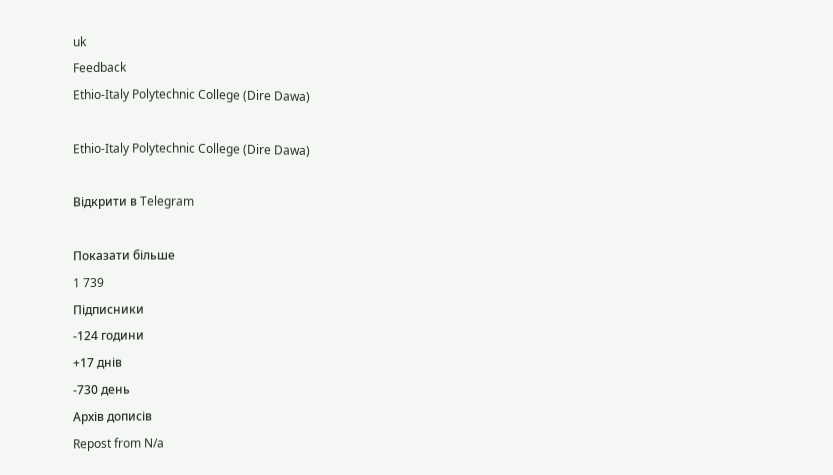uk
Feedback
Ethio-Italy Polytechnic College (Dire Dawa)

Ethio-Italy Polytechnic College (Dire Dawa)

Відкрити в Telegram

Показати більше
1 739
Підписники
-124 години
+17 днів
-730 день
Архів дописів
Repost from N/a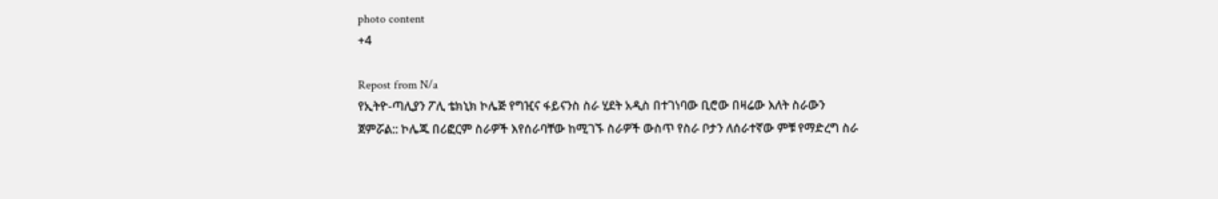photo content
+4

Repost from N/a
የኢትዮ-ጣሊያን ፖሊ ቴክኒክ ኮሌጅ የግዢና ፋይናንስ ስራ ሂደት አዲስ በተገነባው ቢሮው በዛሬው እለት ስራውን ጀምሯል:: ኮሌጁ በሪፎርም ስራዎች እየሰራባቸው ከሚገኙ ስራዎች ውስጥ የስራ ቦታን ለሰራተኛው ምቹ የማድረግ ስራ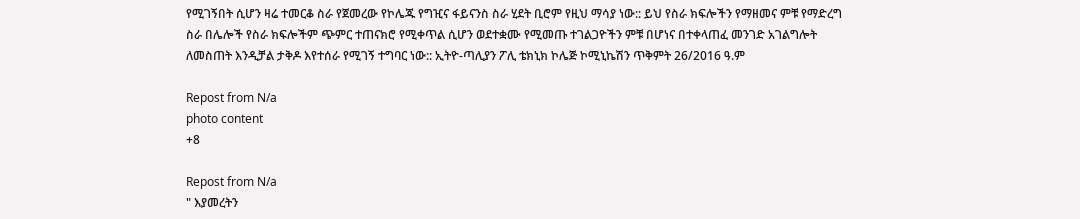የሚገኝበት ሲሆን ዛሬ ተመርቆ ስራ የጀመረው የኮሌጁ የግዢና ፋይናንስ ስራ ሂደት ቢሮም የዚህ ማሳያ ነው:: ይህ የስራ ክፍሎችን የማዘመና ምቹ የማድረግ ስራ በሌሎች የስራ ክፍሎችም ጭምር ተጠናክሮ የሚቀጥል ሲሆን ወደተቋሙ የሚመጡ ተገልጋዮችን ምቹ በሆነና በተቀላጠፈ መንገድ አገልግሎት ለመስጠት እንዲቻል ታቅዶ እየተሰራ የሚገኝ ተግባር ነው:: ኢትዮ-ጣሊያን ፖሊ ቴክኒክ ኮሌጅ ኮሚኒኬሽን ጥቅምት 26/2016 ዓ.ም

Repost from N/a
photo content
+8

Repost from N/a
" እያመረትን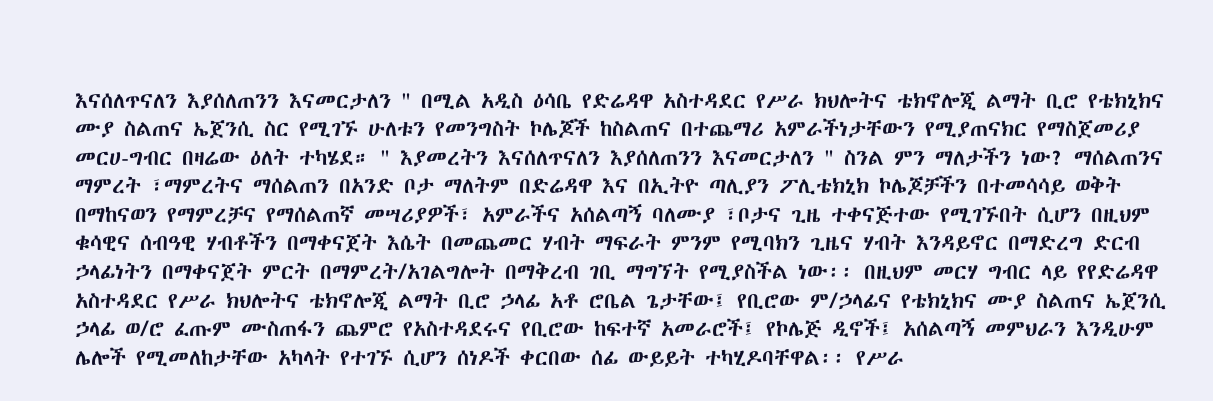እናሰለጥናለን እያሰለጠንን እናመርታለን " በሚል አዲስ ዕሳቤ የድሬዳዋ አስተዳደር የሥራ ክህሎትና ቴክኖሎጂ ልማት ቢሮ የቴክኒክና ሙያ ስልጠና ኤጀንሲ ስር የሚገኙ ሁለቱን የመንግስት ኮሌጆች ከስልጠና በተጨማሪ አምራችነታቸውን የሚያጠናክር የማስጀመሪያ መርሀ-ግብር በዛሬው ዕለት ተካሄደ። " እያመረትን እናሰለጥናለን እያሰለጠንን እናመርታለን " ስንል ምን ማለታችን ነው? ማሰልጠንና ማምረት ፣ማምረትና ማሰልጠን በአንድ ቦታ ማለትም በድሬዳዋ እና በኢትዮ ጣሊያን ፖሊቴክኒክ ኮሌጆቻችን በተመሳሳይ ወቅት በማከናወን የማምረቻና የማሰልጠኛ መሣሪያዎች፣ አምራችና አሰልጣኝ ባለሙያ ፣ቦታና ጊዜ ተቀናጅተው የሚገኙበት ሲሆን በዚህም ቁሳዊና ሰብዓዊ ሃብቶችን በማቀናጀት እሴት በመጨመር ሃብት ማፍራት ምንም የሚባክን ጊዜና ሃብት እንዳይኖር በማድረግ ድርብ ኃላፊነትን በማቀናጀት ምርት በማምረት/አገልግሎት በማቅረብ ገቢ ማግኘት የሚያስችል ነው፡፡ በዚህም መርሃ ግብር ላይ የየድሬዳዋ አስተዳደር የሥራ ክህሎትና ቴክኖሎጂ ልማት ቢሮ ኃላፊ አቶ ሮቤል ጌታቸው፤ የቢሮው ም/ኃላፊና የቴክኒክና ሙያ ስልጠና ኤጀንሲ ኃላፊ ወ/ሮ ፈጡም ሙስጠፋን ጨምሮ የአስተዳደሩና የቢሮው ከፍተኛ አመራሮች፤ የኮሌጅ ዲኖች፤ አሰልጣኝ መምህራን እንዲሁም ሌሎች የሚመለከታቸው አካላት የተገኙ ሲሆን ሰነዶች ቀርበው ሰፊ ውይይት ተካሂዶባቸዋል፡፡ የሥራ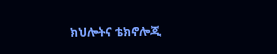ክህሎትና ቴክኖሎጂ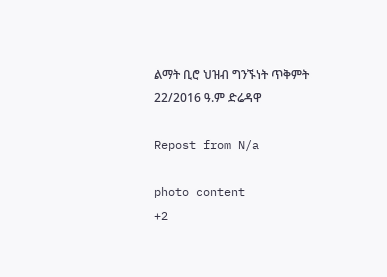ልማት ቢሮ ህዝብ ግንኙነት ጥቅምት 22/2016 ዓ.ም ድሬዳዋ

Repost from N/a

photo content
+2